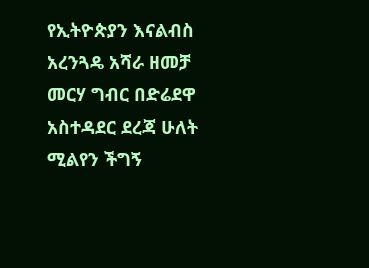የኢትዮጵያን እናልብስ አረንጓዴ አሻራ ዘመቻ መርሃ ግብር በድሬደዋ አስተዳደር ደረጃ ሁለት ሚልየን ችግኝ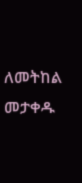ለመትከል መታቀዱ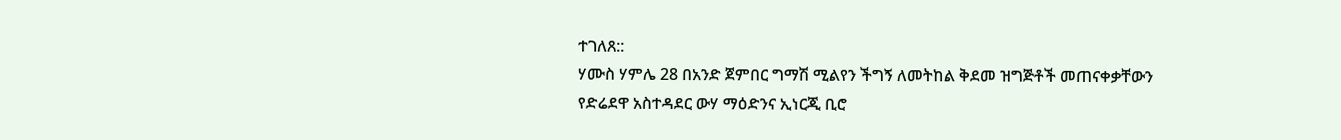ተገለጸ::
ሃሙስ ሃምሌ 28 በአንድ ጀምበር ግማሽ ሚልየን ችግኝ ለመትከል ቅደመ ዝግጅቶች መጠናቀቃቸውን የድሬደዋ አስተዳደር ውሃ ማዕድንና ኢነርጂ ቢሮ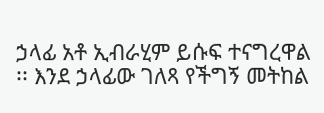ኃላፊ አቶ ኢብራሂም ይሱፍ ተናግረዋል ፡፡ እንደ ኃላፊው ገለጻ የችግኝ መትከል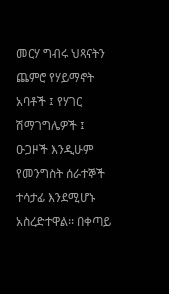መርሃ ግብሩ ህጻናትን ጨምሮ የሃይማኖት አባቶች ፤ የሃገር ሽማገግሌዎች ፤ ዑጋዞች እንዲሁም የመንግስት ሰራተኞች ተሳታፊ እንደሚሆኑ አስረድተዋል፡፡ በቀጣይ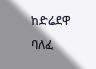ከድሬደዋ ባለፈ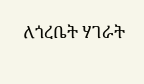ለጎረቤት ሃገራት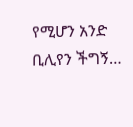የሚሆን አንድ ቢሊየን ችግኝ…